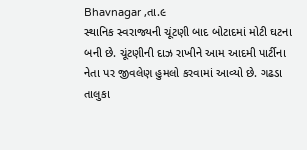Bhavnagar ,તા.૯
સ્થાનિક સ્વરાજ્યની ચૂંટણી બાદ બોટાદમાં મોટી ઘટના બની છે. ચૂંટણીની દાઝ રાખીને આમ આદમી પાર્ટીના નેતા પર જીવલેણ હુમલો કરવામાં આવ્યો છે. ગઢડા તાલુકા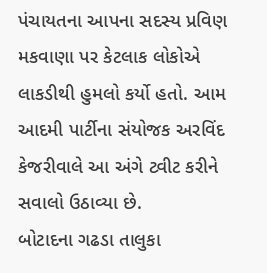પંચાયતના આપના સદસ્ય પ્રવિણ મકવાણા પર કેટલાક લોકોએ લાકડીથી હુમલો કર્યો હતો. આમ આદમી પાર્ટીના સંયોજક અરવિંદ કેજરીવાલે આ અંગે ટ્વીટ કરીને સવાલો ઉઠાવ્યા છે.
બોટાદના ગઢડા તાલુકા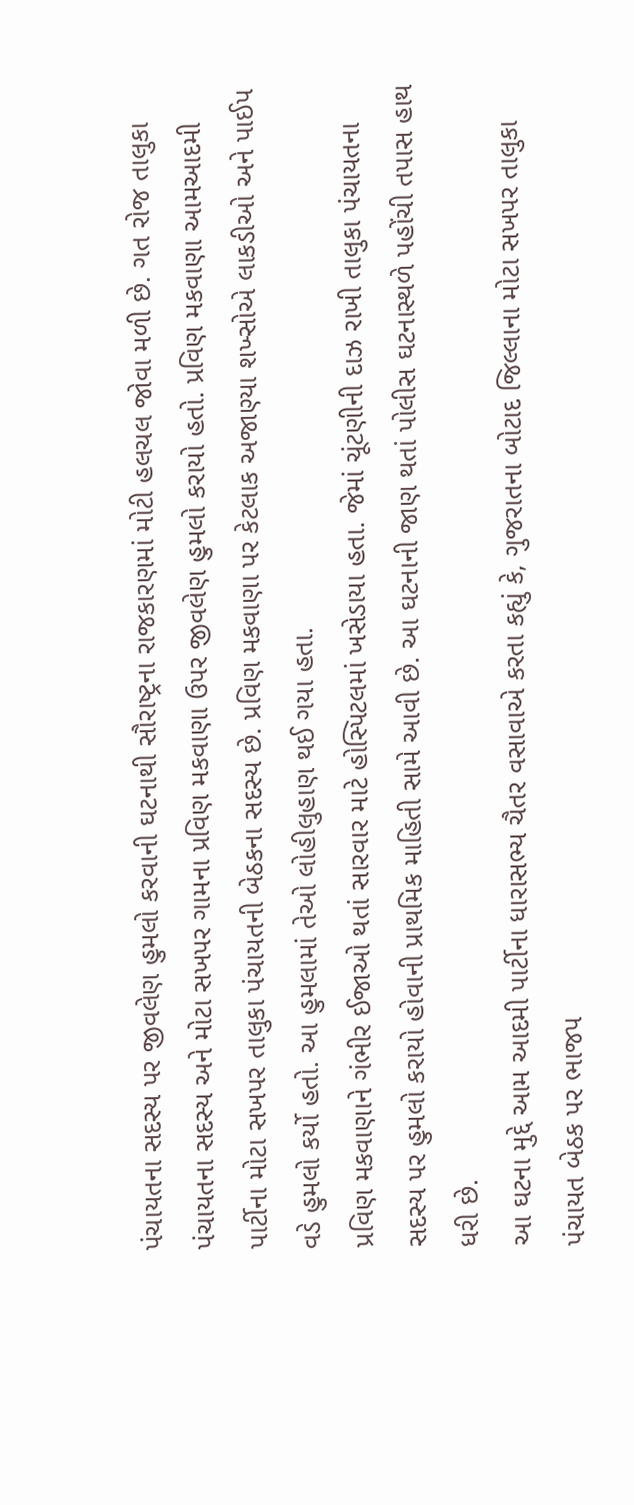પંચાયતના સદસ્ય પર જીવલેણ હુમલો કરવાની ઘટનાથી સૌરાષ્ટ્રના રાજકારણમાં મોટી હલચલ જોવા મળી છે. ગત રોજ તાલુકા પંચાયતના સદસ્ય અને મોટા સખપર ગામના પ્રવિણ મકવાણા ઉપર જીવલેણ હુમલો કરાયો હતો. પ્રવિણ મકવાણા આમઆદમી પાર્ટીના મોટા સખપર તાલુકા પંચાયતની બેઠકના સદસ્ય છે. પ્રવિણ મકવાણા પર કેટલાક અજાણ્યા શખ્સોએ લાકડીઓ અને પાઈપ વડે હુમલો કર્યો હતો. આ હુમલામાં તેઓ લોહીલુહાણ થઈ ગયા હતા.
પ્રવિણ મકવાણાને ગંભીર ઈજાઓ થતાં સારવાર માટે હોસ્પિટલમાં ખસેડાયા હતા. જેમાં ચૂંટણીની દાઝ રાખી તાલુકા પંચાયતના સદસ્ય પર હુમલો કરાયો હોવાની પ્રાથમિક માહિતી સામે આવી છે. આ ઘટનાની જાણ થતાં પોલીસ ઘટનાસ્થળે પહોંચી તપાસ હાથ ધરી છે.
આ ઘટના મુદ્દે આમ આદમી પાર્ટીના ધારાસભ્ય ચૈતર વસાવાએ કરતા કહ્યું કે, ગુજરાતના બોટાદ જિલ્લાના મોટા સખપર તાલુકા પંચાયત બેઠક પર ભાજપ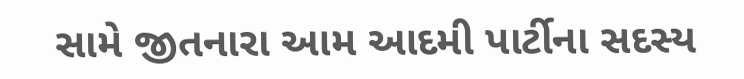સામે જીતનારા આમ આદમી પાર્ટીના સદસ્ય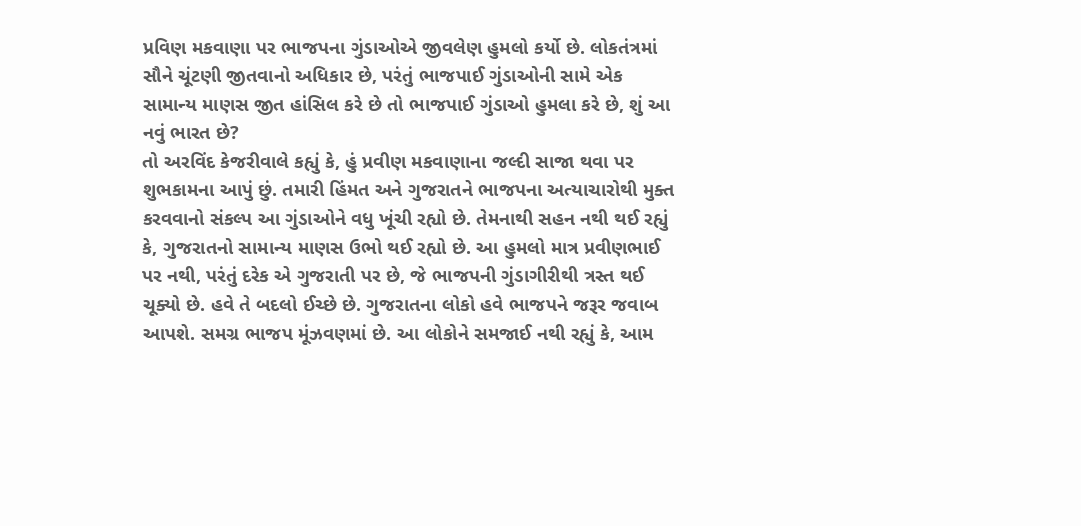પ્રવિણ મકવાણા પર ભાજપના ગુંડાઓએ જીવલેણ હુમલો કર્યો છે. લોકતંત્રમાં સૌને ચૂંટણી જીતવાનો અધિકાર છે, પરંતું ભાજપાઈ ગુંડાઓની સામે એક સામાન્ય માણસ જીત હાંસિલ કરે છે તો ભાજપાઈ ગુંડાઓ હુમલા કરે છે, શું આ નવું ભારત છે?
તો અરવિંદ કેજરીવાલે કહ્યું કે, હું પ્રવીણ મકવાણાના જલ્દી સાજા થવા પર શુભકામના આપું છું. તમારી હિંમત અને ગુજરાતને ભાજપના અત્યાચારોથી મુક્ત કરવવાનો સંકલ્પ આ ગુંડાઓને વધુ ખૂંચી રહ્યો છે. તેમનાથી સહન નથી થઈ રહ્યું કે, ગુજરાતનો સામાન્ય માણસ ઉભો થઈ રહ્યો છે. આ હુમલો માત્ર પ્રવીણભાઈ પર નથી, પરંતું દરેક એ ગુજરાતી પર છે, જે ભાજપની ગુંડાગીરીથી ત્રસ્ત થઈ ચૂક્યો છે. હવે તે બદલો ઈચ્છે છે. ગુજરાતના લોકો હવે ભાજપને જરૂર જવાબ આપશે. સમગ્ર ભાજપ મૂંઝવણમાં છે. આ લોકોને સમજાઈ નથી રહ્યું કે, આમ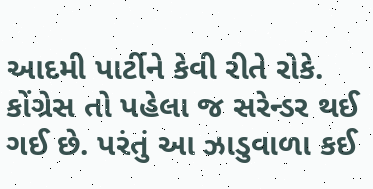આદમી પાર્ટીને કેવી રીતે રોકે. કોંગ્રેસ તો પહેલા જ સરેન્ડર થઈ ગઈ છે. પરંતું આ ઝાડુવાળા કઈ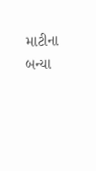માટીના બન્યા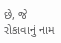છે, જે રોકાવાનું નામ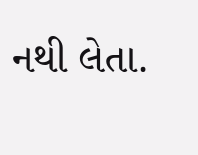નથી લેતા.